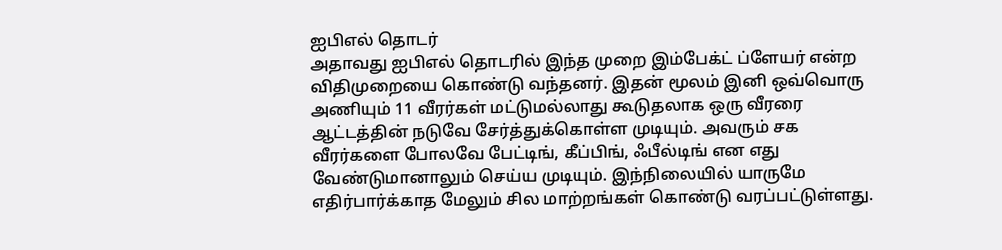ஐபிஎல் தொடர்
அதாவது ஐபிஎல் தொடரில் இந்த முறை இம்பேக்ட் ப்ளேயர் என்ற விதிமுறையை கொண்டு வந்தனர். இதன் மூலம் இனி ஒவ்வொரு அணியும் 11 வீரர்கள் மட்டுமல்லாது கூடுதலாக ஒரு வீரரை ஆட்டத்தின் நடுவே சேர்த்துக்கொள்ள முடியும். அவரும் சக வீரர்களை போலவே பேட்டிங், கீப்பிங், ஃபீல்டிங் என எது வேண்டுமானாலும் செய்ய முடியும். இந்நிலையில் யாருமே எதிர்பார்க்காத மேலும் சில மாற்றங்கள் கொண்டு வரப்பட்டுள்ளது.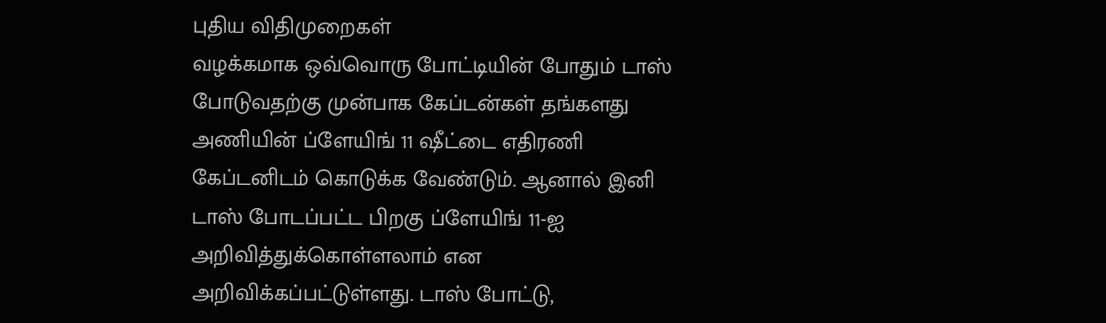புதிய விதிமுறைகள்
வழக்கமாக ஒவ்வொரு போட்டியின் போதும் டாஸ் போடுவதற்கு முன்பாக கேப்டன்கள் தங்களது அணியின் ப்ளேயிங் 11 ஷீட்டை எதிரணி கேப்டனிடம் கொடுக்க வேண்டும். ஆனால் இனி டாஸ் போடப்பட்ட பிறகு ப்ளேயிங் 11-ஐ அறிவித்துக்கொள்ளலாம் என அறிவிக்கப்பட்டுள்ளது. டாஸ் போட்டு,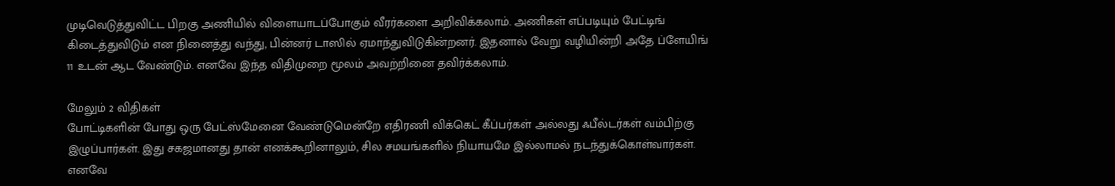முடிவெடுத்துவிட்ட பிறகு அணியில் விளையாடப்போகும் வீரர்களை அறிவிக்கலாம். அணிகள் எப்படியும் பேட்டிங் கிடைத்துவிடும் என நினைத்து வந்து, பின்னர் டாஸில் ஏமாந்துவிடுகின்றனர். இதனால் வேறு வழியின்றி அதே ப்ளேயிங் 11 உடன் ஆட வேண்டும். எனவே இந்த விதிமுறை மூலம் அவற்றினை தவிர்க்கலாம்.

மேலும் 2 விதிகள்
போட்டிகளின் போது ஒரு பேட்ஸ்மேனை வேண்டுமென்றே எதிரணி விக்கெட் கீப்பர்கள் அல்லது ஃபீல்டர்கள் வம்பிற்கு இழுப்பார்கள். இது சகஜமானது தான் எனக்கூறினாலும், சில சமயங்களில் நியாயமே இல்லாமல் நடந்துக்கொள்வார்கள். எனவே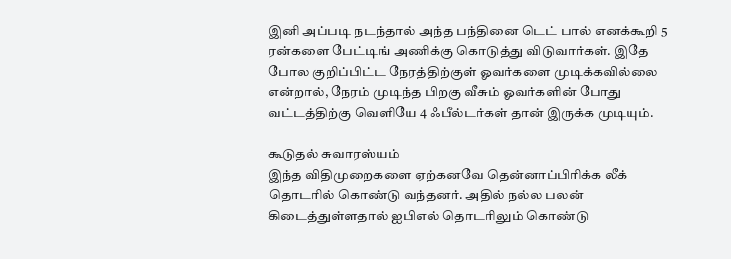இனி அப்படி நடந்தால் அந்த பந்தினை டெட் பால் எனக்கூறி 5 ரன்களை பேட்டிங் அணிக்கு கொடுத்து விடுவார்கள். இதே போல குறிப்பிட்ட நேரத்திற்குள் ஓவர்களை முடிக்கவில்லை என்றால், நேரம் முடிந்த பிறகு வீசும் ஓவர்களின் போது வட்டத்திற்கு வெளியே 4 ஃபீல்டர்கள் தான் இருக்க முடியும்.

கூடுதல் சுவாரஸ்யம்
இந்த விதிமுறைகளை ஏற்கனவே தென்னாப்பிரிக்க லீக் தொடரில் கொண்டு வந்தனர். அதில் நல்ல பலன் கிடைத்துள்ளதால் ஐபிஎல் தொடரிலும் கொண்டு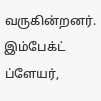வருகின்றனர். இம்பேக்ட் ப்ளேயர்,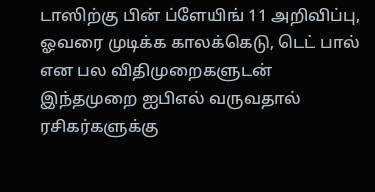டாஸிற்கு பின் ப்ளேயிங் 11 அறிவிப்பு, ஓவரை முடிக்க காலக்கெடு, டெட் பால் என பல விதிமுறைகளுடன் இந்தமுறை ஐபிஎல் வருவதால் ரசிகர்களுக்கு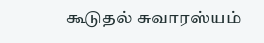கூடுதல் சுவாரஸ்யம்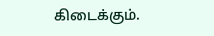கிடைக்கும்.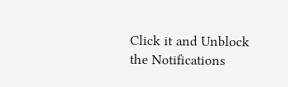Click it and Unblock the Notifications